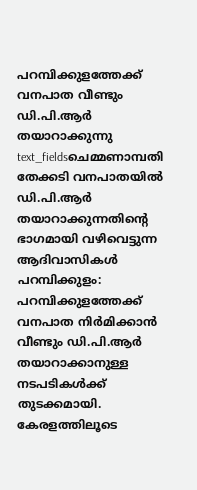പറമ്പിക്കുളത്തേക്ക് വനപാത വീണ്ടും ഡി.പി.ആർ തയാറാക്കുന്നു
text_fieldsചെമ്മണാമ്പതി തേക്കടി വനപാതയിൽ ഡി.പി.ആർ തയാറാക്കുന്നതിന്റെ ഭാഗമായി വഴിവെട്ടുന്ന ആദിവാസികൾ
പറമ്പിക്കുളം: പറമ്പിക്കുളത്തേക്ക് വനപാത നിർമിക്കാൻ വീണ്ടും ഡി.പി.ആർ തയാറാക്കാനുള്ള നടപടികൾക്ക് തുടക്കമായി. കേരളത്തിലൂടെ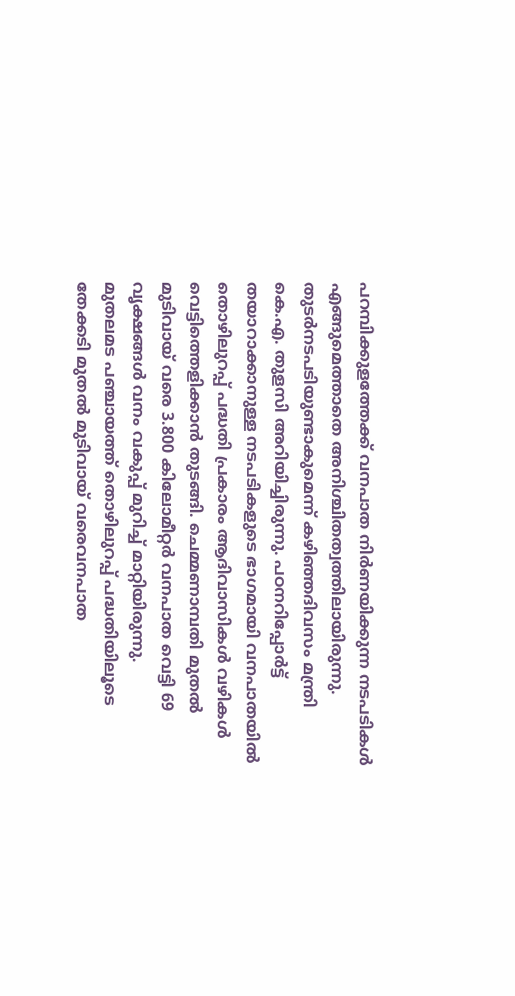പറമ്പിക്കുളത്തേക്ക് വനപാത നിർണയിക്കുന്ന നടപടികൾ എങ്ങുമെത്താതെ അനിശ്ചിതത്വത്തിലായിരുന്നു. തുടർനടപടിയുണ്ടാകുമെന്ന് കഴിഞ്ഞദിവസം മന്ത്രി കെ.എ. തുളസി അറിയിച്ചിരുന്നു. പഠനറിപ്പോർട്ട് തയാറാക്കാനുള്ള നടപടികളുടെ ഭാഗമായി വനപാതയിൽ തൊഴിലുറപ്പ് പദ്ധതി പ്രകാരം ആദിവാസികൾ വഴികൾ വെട്ടിത്തെളിക്കാൻ തുടങ്ങി. ചെമ്മണാമ്പതി മുതൽ മുടിവായ് വരെ 3.800 കിലോമീറ്റർ വനപാത വെട്ടി 69 വൃക്ഷങ്ങൾ വനം വകുപ്പ് മുറിച്ച് മാറ്റിയിരുന്നു.
മുതലമട പഞ്ചായത്ത് തൊഴിലുറപ്പ് പദ്ധതിയിലൂടെ തേക്കടി മുതൽ മുടിവായ് വരെവനപാത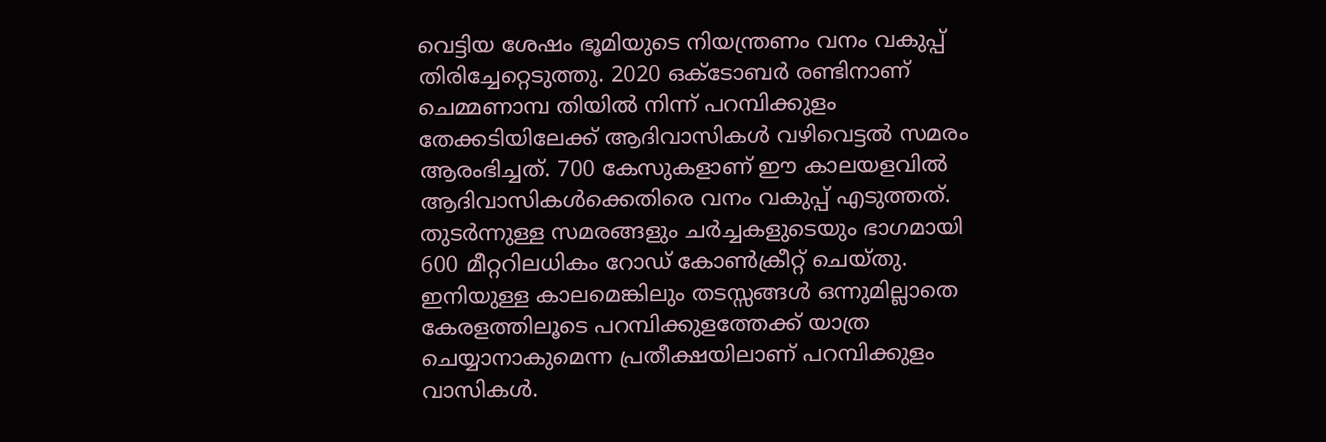വെട്ടിയ ശേഷം ഭൂമിയുടെ നിയന്ത്രണം വനം വകുപ്പ് തിരിച്ചേറ്റെടുത്തു. 2020 ഒക്ടോബർ രണ്ടിനാണ് ചെമ്മണാമ്പ തിയിൽ നിന്ന് പറമ്പിക്കുളം തേക്കടിയിലേക്ക് ആദിവാസികൾ വഴിവെട്ടൽ സമരം ആരംഭിച്ചത്. 700 കേസുകളാണ് ഈ കാലയളവിൽ ആദിവാസികൾക്കെതിരെ വനം വകുപ്പ് എടുത്തത്. തുടർന്നുള്ള സമരങ്ങളും ചർച്ചകളുടെയും ഭാഗമായി 600 മീറ്ററിലധികം റോഡ് കോൺക്രീറ്റ് ചെയ്തു.
ഇനിയുള്ള കാലമെങ്കിലും തടസ്സങ്ങൾ ഒന്നുമില്ലാതെ കേരളത്തിലൂടെ പറമ്പിക്കുളത്തേക്ക് യാത്ര ചെയ്യാനാകുമെന്ന പ്രതീക്ഷയിലാണ് പറമ്പിക്കുളം വാസികൾ.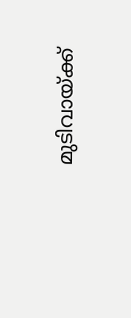മുടിവായ്ക്ക്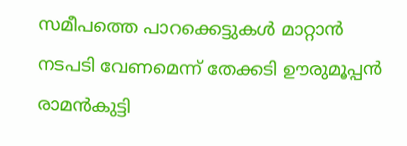സമീപത്തെ പാറക്കെട്ടുകൾ മാറ്റാൻ നടപടി വേണമെന്ന് തേക്കടി ഊരുമൂപ്പൻ രാമൻകുട്ടി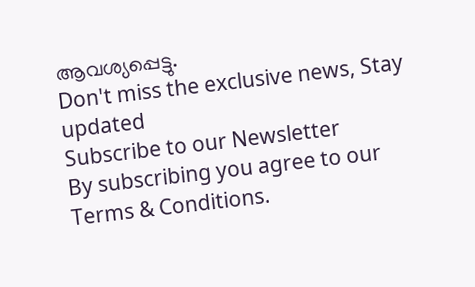ആവശ്യപ്പെട്ടു.
Don't miss the exclusive news, Stay updated
Subscribe to our Newsletter
By subscribing you agree to our Terms & Conditions.